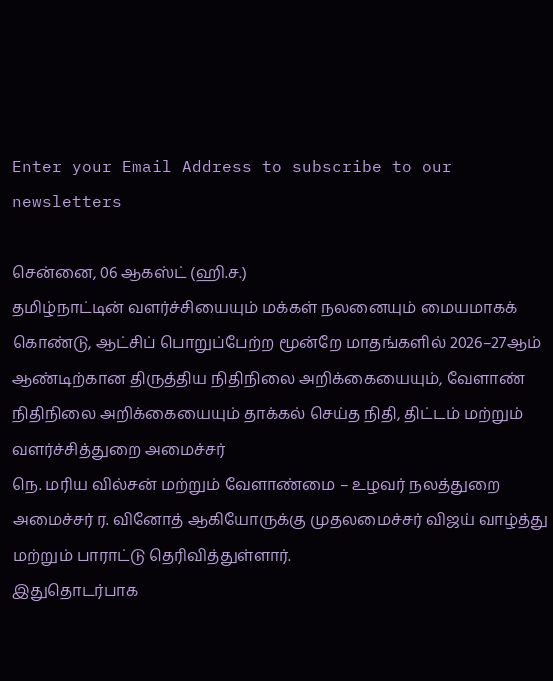Enter your Email Address to subscribe to our newsletters

சென்னை, 06 ஆகஸ்ட் (ஹி.ச.)
தமிழ்நாட்டின் வளர்ச்சியையும் மக்கள் நலனையும் மையமாகக் கொண்டு, ஆட்சிப் பொறுப்பேற்ற மூன்றே மாதங்களில் 2026–27ஆம் ஆண்டிற்கான திருத்திய நிதிநிலை அறிக்கையையும், வேளாண் நிதிநிலை அறிக்கையையும் தாக்கல் செய்த நிதி, திட்டம் மற்றும் வளர்ச்சித்துறை அமைச்சர்
நெ. மரிய வில்சன் மற்றும் வேளாண்மை – உழவர் நலத்துறை அமைச்சர் ர. வினோத் ஆகியோருக்கு முதலமைச்சர் விஜய் வாழ்த்து மற்றும் பாராட்டு தெரிவித்துள்ளார்.
இதுதொடர்பாக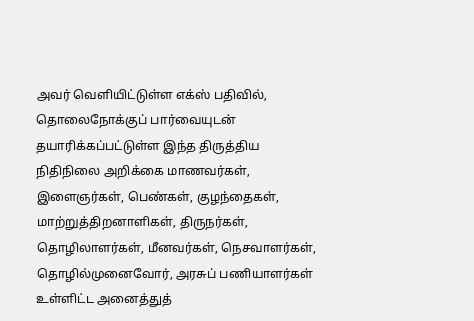அவர் வெளியிட்டுள்ள எக்ஸ் பதிவில்,
தொலைநோக்குப் பார்வையுடன் தயாரிக்கப்பட்டுள்ள இந்த திருத்திய நிதிநிலை அறிக்கை மாணவர்கள், இளைஞர்கள், பெண்கள், குழந்தைகள், மாற்றுத்திறனாளிகள், திருநர்கள், தொழிலாளர்கள், மீனவர்கள், நெசவாளர்கள், தொழில்முனைவோர், அரசுப் பணியாளர்கள் உள்ளிட்ட அனைத்துத்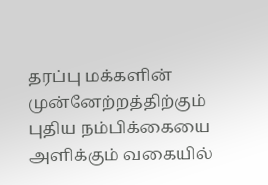தரப்பு மக்களின் முன்னேற்றத்திற்கும் புதிய நம்பிக்கையை அளிக்கும் வகையில்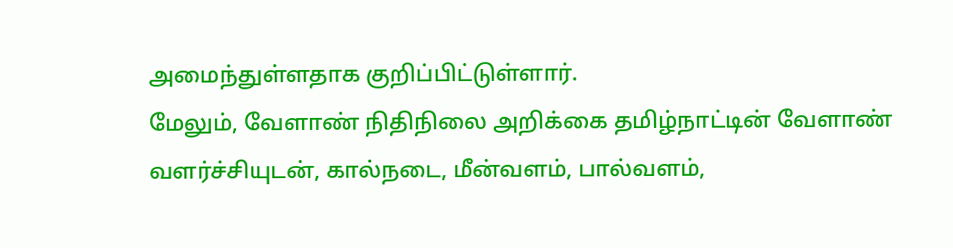அமைந்துள்ளதாக குறிப்பிட்டுள்ளார்.
மேலும், வேளாண் நிதிநிலை அறிக்கை தமிழ்நாட்டின் வேளாண் வளர்ச்சியுடன், கால்நடை, மீன்வளம், பால்வளம்,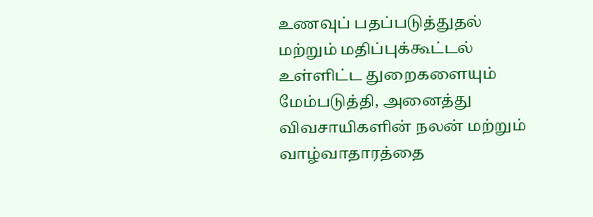உணவுப் பதப்படுத்துதல் மற்றும் மதிப்புக்கூட்டல் உள்ளிட்ட துறைகளையும் மேம்படுத்தி, அனைத்து விவசாயிகளின் நலன் மற்றும் வாழ்வாதாரத்தை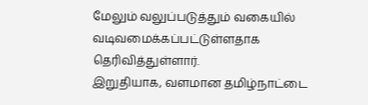மேலும் வலுப்படுத்தும் வகையில் வடிவமைக்கப்பட்டுள்ளதாக தெரிவித்துள்ளார்.
இறுதியாக, வளமான தமிழ்நாட்டை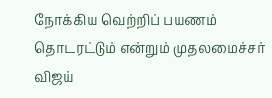நோக்கிய வெற்றிப் பயணம் தொடரட்டும் என்றும் முதலமைச்சர் விஜய்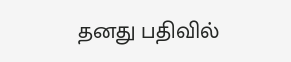தனது பதிவில்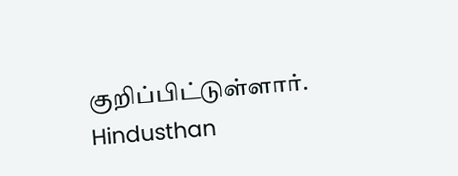குறிப்பிட்டுள்ளார்.
Hindusthan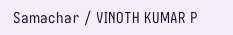Samachar / VINOTH KUMAR P